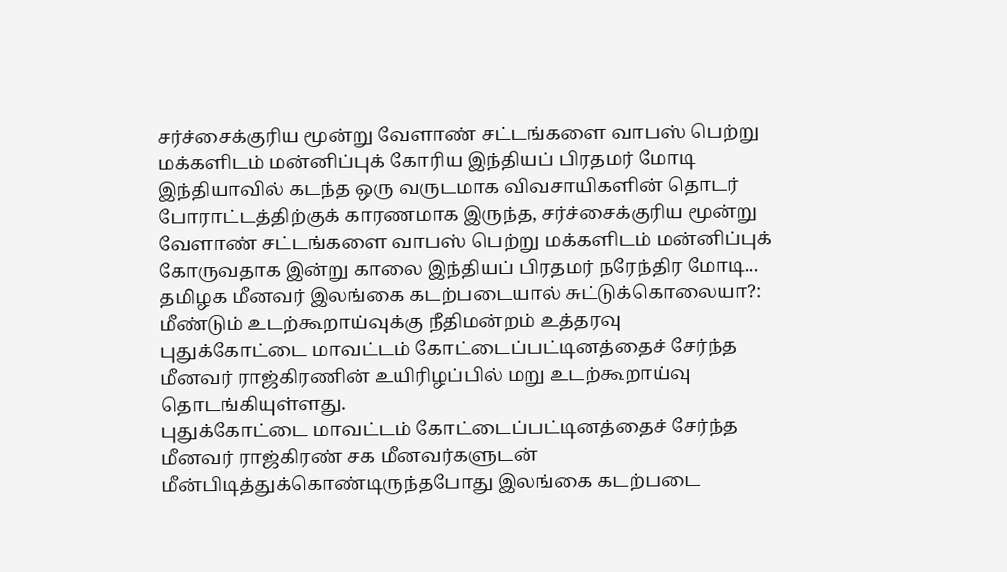சர்ச்சைக்குரிய மூன்று வேளாண் சட்டங்களை வாபஸ் பெற்று மக்களிடம் மன்னிப்புக் கோரிய இந்தியப் பிரதமர் மோடி
இந்தியாவில் கடந்த ஒரு வருடமாக விவசாயிகளின் தொடர் போராட்டத்திற்குக் காரணமாக இருந்த, சர்ச்சைக்குரிய மூன்று வேளாண் சட்டங்களை வாபஸ் பெற்று மக்களிடம் மன்னிப்புக் கோருவதாக இன்று காலை இந்தியப் பிரதமர் நரேந்திர மோடி...
தமிழக மீனவர் இலங்கை கடற்படையால் சுட்டுக்கொலையா?: மீண்டும் உடற்கூறாய்வுக்கு நீதிமன்றம் உத்தரவு
புதுக்கோட்டை மாவட்டம் கோட்டைப்பட்டினத்தைச் சேர்ந்த மீனவர் ராஜ்கிரணின் உயிரிழப்பில் மறு உடற்கூறாய்வு தொடங்கியுள்ளது.
புதுக்கோட்டை மாவட்டம் கோட்டைப்பட்டினத்தைச் சேர்ந்த மீனவர் ராஜ்கிரண் சக மீனவர்களுடன் மீன்பிடித்துக்கொண்டிருந்தபோது இலங்கை கடற்படை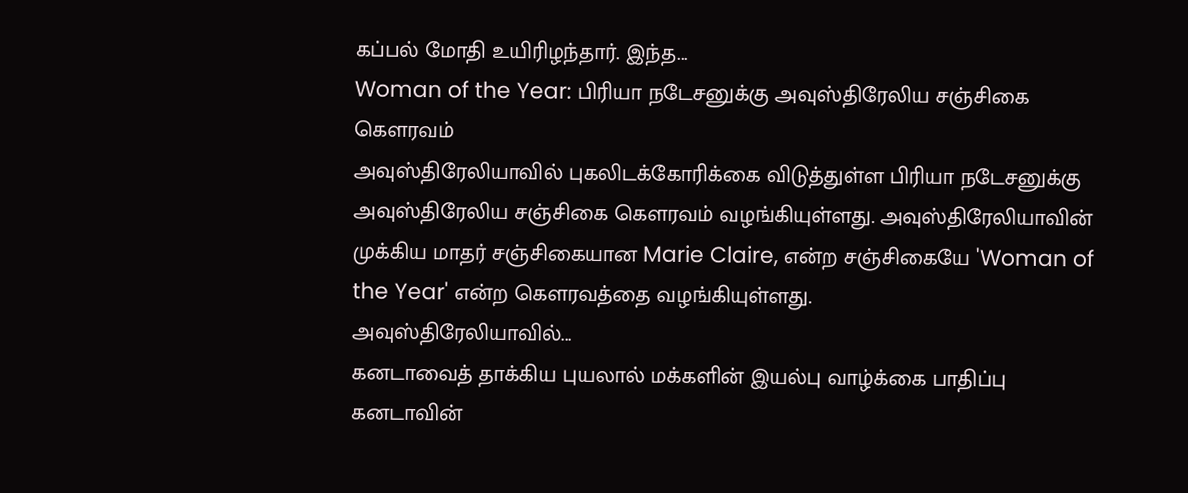கப்பல் மோதி உயிரிழந்தார். இந்த...
Woman of the Year: பிரியா நடேசனுக்கு அவுஸ்திரேலிய சஞ்சிகை கௌரவம்
அவுஸ்திரேலியாவில் புகலிடக்கோரிக்கை விடுத்துள்ள பிரியா நடேசனுக்கு அவுஸ்திரேலிய சஞ்சிகை கௌரவம் வழங்கியுள்ளது. அவுஸ்திரேலியாவின் முக்கிய மாதர் சஞ்சிகையான Marie Claire, என்ற சஞ்சிகையே 'Woman of the Year' என்ற கௌரவத்தை வழங்கியுள்ளது.
அவுஸ்திரேலியாவில்...
கனடாவைத் தாக்கிய புயலால் மக்களின் இயல்பு வாழ்க்கை பாதிப்பு
கனடாவின்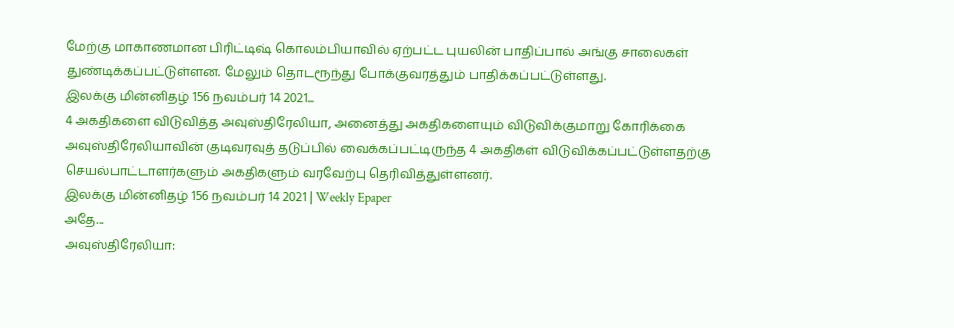மேற்கு மாகாணமான பிரிட்டிஷ் கொலம்பியாவில் ஏற்பட்ட புயலின் பாதிப்பால் அங்கு சாலைகள் துண்டிக்கப்பட்டுள்ளன. மேலும் தொடரூந்து போக்குவரத்தும் பாதிக்கப்பட்டுள்ளது.
இலக்கு மின்னிதழ் 156 நவம்பர் 14 2021...
4 அகதிகளை விடுவித்த அவுஸ்திரேலியா, அனைத்து அகதிகளையும் விடுவிக்குமாறு கோரிக்கை
அவுஸ்திரேலியாவின் குடிவரவுத் தடுப்பில் வைக்கப்பட்டிருந்த 4 அகதிகள் விடுவிக்கப்பட்டுள்ளதற்கு செயல்பாட்டாளர்களும் அகதிகளும் வரவேற்பு தெரிவித்துள்ளனர்.
இலக்கு மின்னிதழ் 156 நவம்பர் 14 2021 | Weekly Epaper
அதே...
அவுஸ்திரேலியா: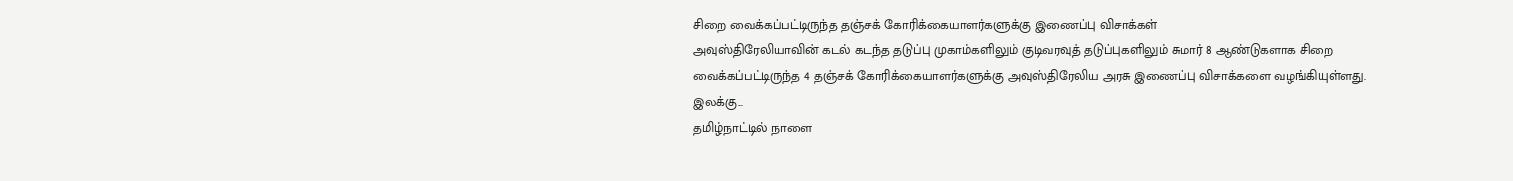சிறை வைக்கப்பட்டிருந்த தஞ்சக் கோரிக்கையாளர்களுக்கு இணைப்பு விசாக்கள்
அவுஸ்திரேலியாவின் கடல் கடந்த தடுப்பு முகாம்களிலும் குடிவரவுத் தடுப்புகளிலும் சுமார் 8 ஆண்டுகளாக சிறை வைக்கப்பட்டிருந்த 4 தஞ்சக் கோரிக்கையாளர்களுக்கு அவுஸ்திரேலிய அரசு இணைப்பு விசாக்களை வழங்கியுள்ளது.
இலக்கு...
தமிழ்நாட்டில் நாளை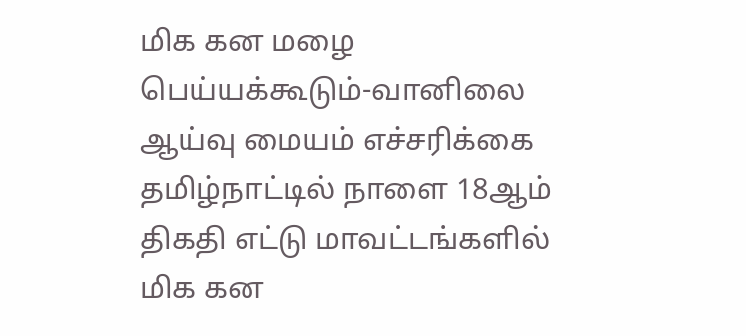மிக கன மழை பெய்யக்கூடும்-வானிலை ஆய்வு மையம் எச்சரிக்கை
தமிழ்நாட்டில் நாளை 18ஆம் திகதி எட்டு மாவட்டங்களில் மிக கன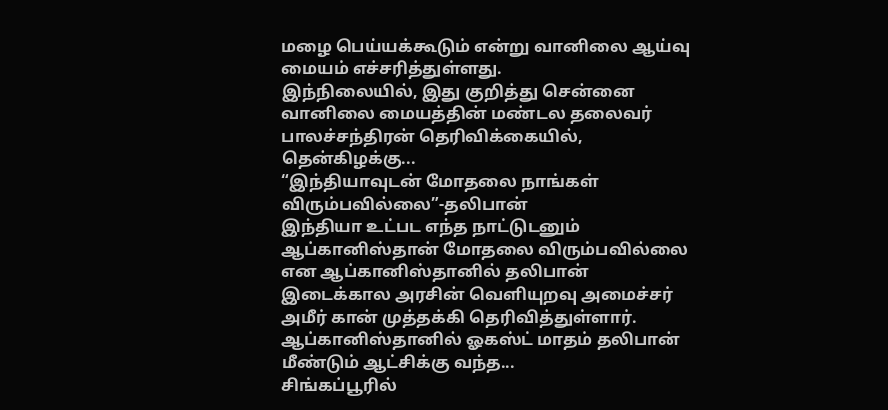மழை பெய்யக்கூடும் என்று வானிலை ஆய்வு மையம் எச்சரித்துள்ளது.
இந்நிலையில், இது குறித்து சென்னை வானிலை மையத்தின் மண்டல தலைவர் பாலச்சந்திரன் தெரிவிக்கையில்,
தென்கிழக்கு...
“இந்தியாவுடன் மோதலை நாங்கள் விரும்பவில்லை”-தலிபான்
இந்தியா உட்பட எந்த நாட்டுடனும் ஆப்கானிஸ்தான் மோதலை விரும்பவில்லை என ஆப்கானிஸ்தானில் தலிபான் இடைக்கால அரசின் வெளியுறவு அமைச்சர் அமீர் கான் முத்தக்கி தெரிவித்துள்ளார்.
ஆப்கானிஸ்தானில் ஓகஸ்ட் மாதம் தலிபான் மீண்டும் ஆட்சிக்கு வந்த...
சிங்கப்பூரில்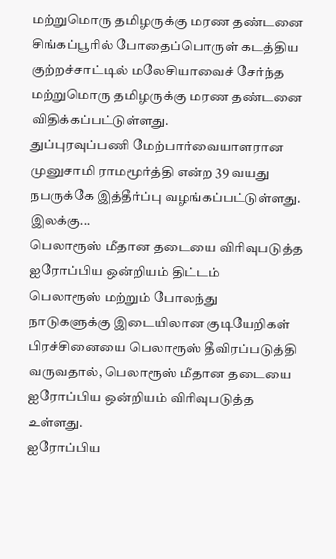மற்றுமொரு தமிழருக்கு மரண தண்டனை
சிங்கப்பூரில் போதைப்பொருள் கடத்திய குற்றச்சாட்டில் மலேசியாவைச் சேர்ந்த மற்றுமொரு தமிழருக்கு மரண தண்டனை விதிக்கப்பட்டுள்ளது.
துப்புரவுப்பணி மேற்பார்வையாளரான முனுசாமி ராமமூர்த்தி என்ற 39 வயது நபருக்கே இத்தீர்ப்பு வழங்கப்பட்டுள்ளது.
இலக்கு...
பெலாரூஸ் மீதான தடையை விரிவுபடுத்த ஐரோப்பிய ஒன்றியம் திட்டம்
பெலாரூஸ் மற்றும் போலந்து நாடுகளுக்கு இடையிலான குடியேறிகள் பிரச்சினையை பெலாரூஸ் தீவிரப்படுத்தி வருவதால், பெலாரூஸ் மீதான தடையை ஐரோப்பிய ஒன்றியம் விரிவுபடுத்த உள்ளது.
ஐரோப்பிய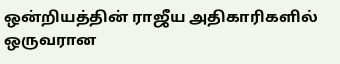ஒன்றியத்தின் ராஜீய அதிகாரிகளில் ஒருவரான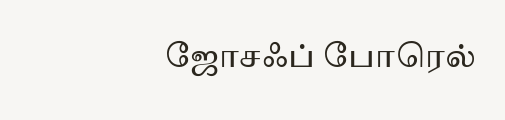ஜோசஃப் போரெல்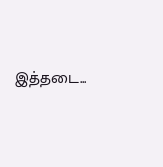இத்தடை...